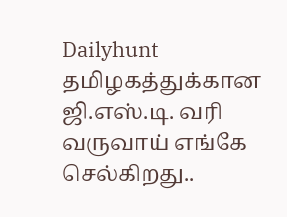Dailyhunt
தமிழகத்துக்கான ஜி.எஸ்.டி. வரி வருவாய் எங்கே செல்கிறது..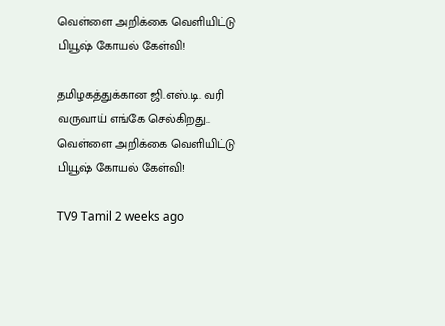வெள்ளை அறிக்கை வெளியிட்டு பியூஷ் கோயல் கேள்வி!

தமிழகத்துக்கான ஜி.எஸ்.டி. வரி வருவாய் எங்கே செல்கிறது.. வெள்ளை அறிக்கை வெளியிட்டு பியூஷ் கோயல் கேள்வி!

TV9 Tamil 2 weeks ago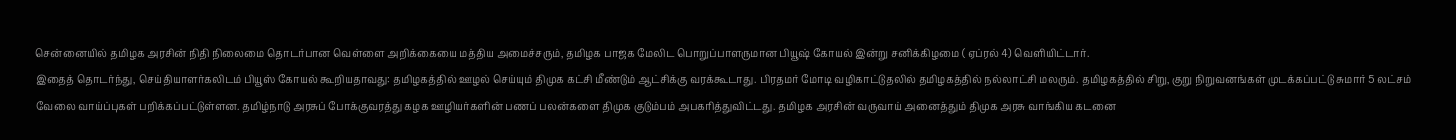சென்னையில் தமிழக அரசின் நிதி நிலைமை தொடர்பான வெள்ளை அறிக்கையை மத்திய அமைச்சரும், தமிழக பாஜக மேலிட பொறுப்பாளருமான பியூஷ் கோயல் இன்று சனிக்கிழமை ( ஏப்ரல் 4) வெளியிட்டார்.
இதைத் தொடர்ந்து, செய்தியாளர்கலிடம் பியூஸ் கோயல் கூறியதாவது: தமிழகத்தில் ஊழல் செய்யும் திமுக கட்சி மீண்டும் ஆட்சிக்கு வரக்கூடாது. பிரதமர் மோடி வழிகாட்டுதலில் தமிழகத்தில் நல்லாட்சி மலரும். தமிழகத்தில் சிறு, குறு நிறுவனங்கள் முடக்கப்பட்டு சுமார் 5 லட்சம் வேலை வாய்ப்புகள் பறிக்கப்பட்டுள்ளன. தமிழ்நாடு அரசுப் போக்குவரத்து கழக ஊழியர்களின் பணப் பலன்களை திமுக குடும்பம் அபகரித்துவிட்டது. தமிழக அரசின் வருவாய் அனைத்தும் திமுக அரசு வாங்கிய கடனை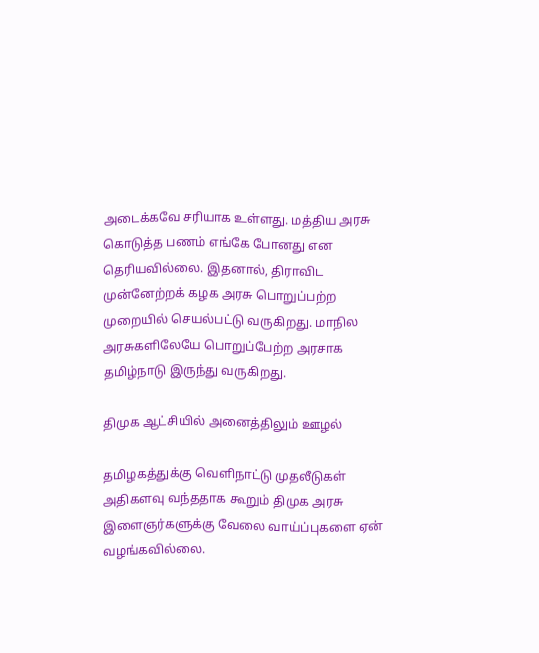அடைக்கவே சரியாக உள்ளது. மத்திய அரசு கொடுத்த பணம் எங்கே போனது என தெரியவில்லை. இதனால், திராவிட முன்னேற்றக் கழக அரசு பொறுப்பற்ற முறையில் செயல்பட்டு வருகிறது. மாநில அரசுகளிலேயே பொறுப்பேற்ற அரசாக தமிழ்நாடு இருந்து வருகிறது.

திமுக ஆட்சியில் அனைத்திலும் ஊழல்

தமிழகத்துக்கு வெளிநாட்டு முதலீடுகள் அதிகளவு வந்ததாக கூறும் திமுக அரசு இளைஞர்களுக்கு வேலை வாய்ப்புகளை ஏன் வழங்கவில்லை.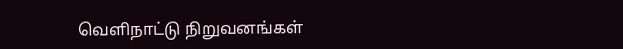வெளிநாட்டு நிறுவனங்கள்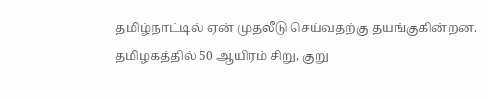தமிழ்நாட்டில் ஏன் முதலீடு செய்வதற்கு தயங்குகின்றன. தமிழகத்தில் 50 ஆயிரம் சிறு, குறு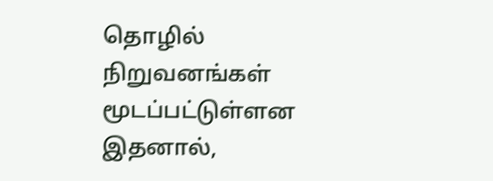தொழில் நிறுவனங்கள் மூடப்பட்டுள்ளன இதனால்,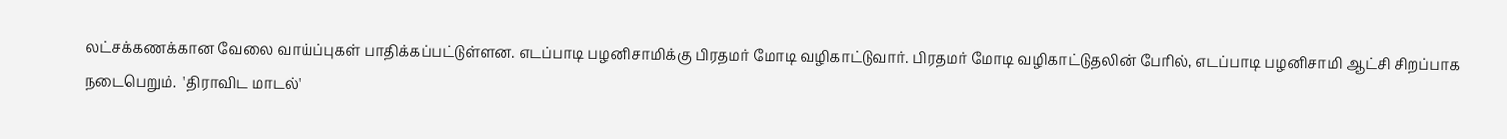லட்சக்கணக்கான வேலை வாய்ப்புகள் பாதிக்கப்பட்டுள்ளன. எடப்பாடி பழனிசாமிக்கு பிரதமர் மோடி வழிகாட்டுவார். பிரதமர் மோடி வழிகாட்டுதலின் பேரில், எடப்பாடி பழனிசாமி ஆட்சி சிறப்பாக நடைபெறும்.  'திராவிட மாடல்'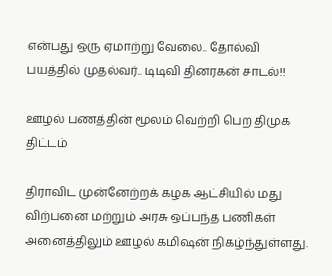என்பது ஒரு ஏமாற்று வேலை.. தோல்வி பயத்தில் முதல்வர்.. டிடிவி தினரகன் சாடல்!!

ஊழல் பணத்தின் மூலம் வெற்றி பெற திமுக திட்டம்

திராவிட முன்னேற்றக் கழக ஆட்சியில் மது விற்பனை மற்றும் அரசு ஒப்பந்த பணிகள் அனைத்திலும் ஊழல் கமிஷன் நிகழ்ந்துள்ளது.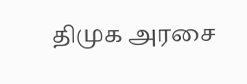திமுக அரசை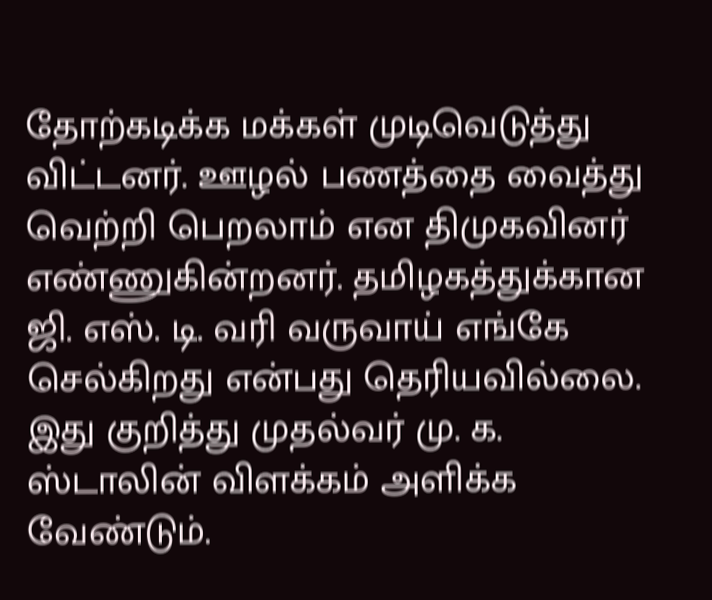தோற்கடிக்க மக்கள் முடிவெடுத்து விட்டனர். ஊழல் பணத்தை வைத்து வெற்றி பெறலாம் என திமுகவினர் எண்ணுகின்றனர். தமிழகத்துக்கான ஜி. எஸ். டி. வரி வருவாய் எங்கே செல்கிறது என்பது தெரியவில்லை. இது குறித்து முதல்வர் மு. க. ஸ்டாலின் விளக்கம் அளிக்க வேண்டும்.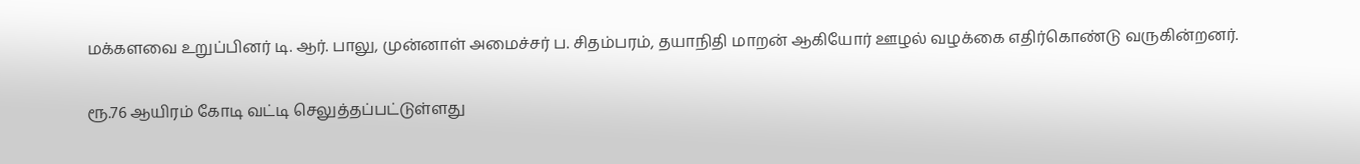மக்களவை உறுப்பினர் டி. ஆர். பாலு, முன்னாள் அமைச்சர் ப. சிதம்பரம், தயாநிதி மாறன் ஆகியோர் ஊழல் வழக்கை எதிர்கொண்டு வருகின்றனர்.

ரூ.76 ஆயிரம் கோடி வட்டி செலுத்தப்பட்டுள்ளது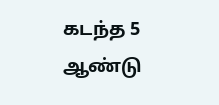கடந்த 5 ஆண்டு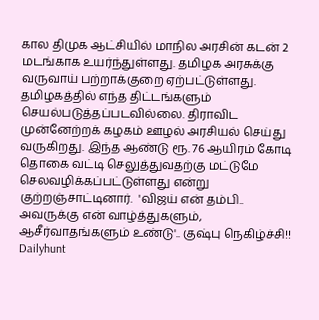கால திமுக ஆட்சியில் மாநில அரசின் கடன் 2 மடங்காக உயர்ந்துள்ளது. தமிழக அரசுக்கு வருவாய் பற்றாக்குறை ஏற்பட்டுள்ளது. தமிழகத்தில் எந்த திட்டங்களும் செயல்படுத்தப்படவில்லை. திராவிட முன்னேற்றக் கழகம் ஊழல் அரசியல் செய்து வருகிறது. இந்த ஆண்டு ரூ. 76 ஆயிரம் கோடி தொகை வட்டி செலுத்துவதற்கு மட்டுமே செலவழிக்கப்பட்டுள்ளது என்று குற்றஞ்சாட்டினார்.  'விஜய் என் தம்பி.. அவருக்கு என் வாழ்த்துகளும், ஆசீர்வாதங்களும் உண்டு'.. குஷ்பு நெகிழ்ச்சி!!
Dailyhunt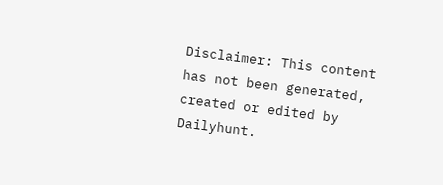Disclaimer: This content has not been generated, created or edited by Dailyhunt.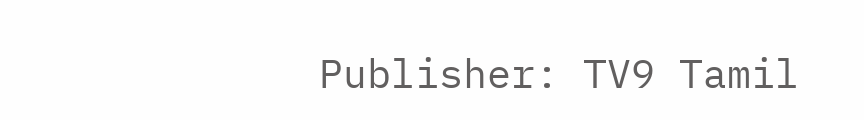Publisher: TV9 Tamil